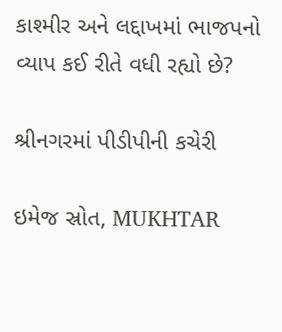કાશ્મીર અને લદ્દાખમાં ભાજપનો વ્યાપ કઈ રીતે વધી રહ્યો છે?

શ્રીનગરમાં પીડીપીની કચેરી

ઇમેજ સ્રોત, MUKHTAR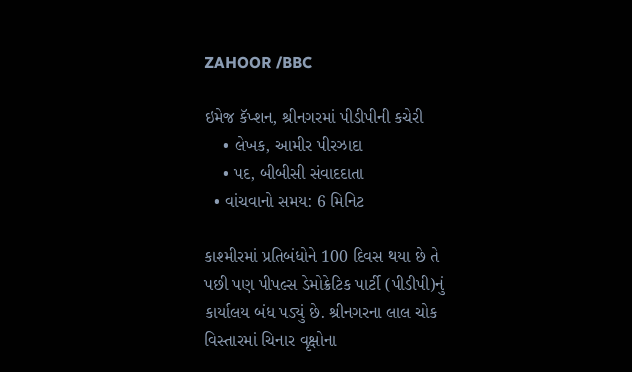ZAHOOR /BBC

ઇમેજ કૅપ્શન, શ્રીનગરમાં પીડીપીની કચેરી
    • લેખક, આમીર પીરઝાદા
    • પદ, બીબીસી સંવાદદાતા
  • વાંચવાનો સમય: 6 મિનિટ

કાશ્મીરમાં પ્રતિબંધોને 100 દિવસ થયા છે તે પછી પણ પીપલ્સ ડેમોક્રેટિક પાર્ટી (પીડીપી)નું કાર્યાલય બંધ પડ્યું છે. શ્રીનગરના લાલ ચોક વિસ્તારમાં ચિનાર વૃક્ષોના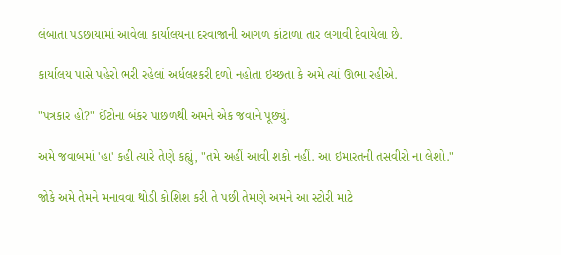લંબાતા પડછાયામાં આવેલા કાર્યાલયના દરવાજાની આગળ કાંટાળા તાર લગાવી દેવાયેલા છે.

કાર્યાલય પાસે પહેરો ભરી રહેલાં અર્ધલશ્કરી દળો નહોતા ઇચ્છતા કે અમે ત્યાં ઊભા રહીએ.

"પત્રકાર હો?" ઈંટોના બંકર પાછળથી અમને એક જવાને પૂછ્યું.

અમે જવાબમાં 'હા' કહી ત્યારે તેણે કહ્યું, "તમે અહીં આવી શકો નહીં. આ ઇમારતની તસવીરો ના લેશો."

જોકે અમે તેમને મનાવવા થોડી કોશિશ કરી તે પછી તેમણે અમને આ સ્ટોરી માટે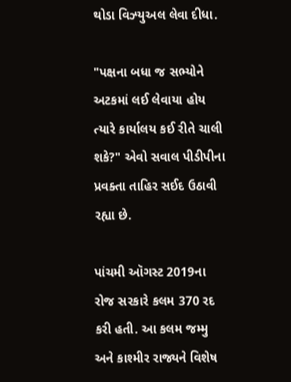થોડા વિઝ્યુઅલ લેવા દીધા.

"પક્ષના બધા જ સભ્યોને અટકમાં લઈ લેવાયા હોય ત્યારે કાર્યાલય કઈ રીતે ચાલી શકે?" એવો સવાલ પીડીપીના પ્રવક્તા તાહિર સઈદ ઉઠાવી રહ્યા છે.

પાંચમી ઑગસ્ટ 2019ના રોજ સરકારે કલમ 370 રદ કરી હતી. આ કલમ જમ્મુ અને કાશ્મીર રાજ્યને વિશેષ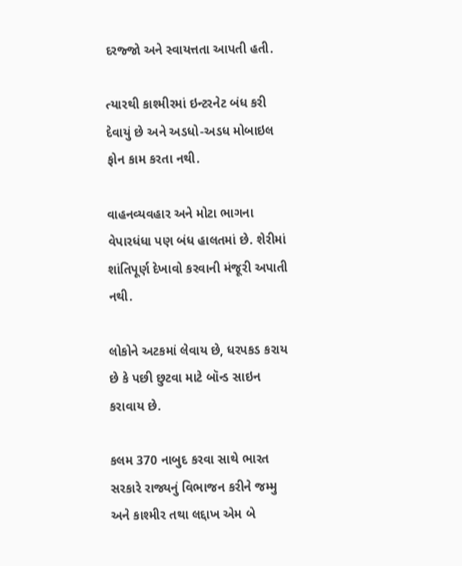દરજ્જો અને સ્વાયત્તતા આપતી હતી.

ત્યારથી કાશ્મીરમાં ઇન્ટરનેટ બંધ કરી દેવાયું છે અને અડધો-અડધ મોબાઇલ ફોન કામ કરતા નથી.

વાહનવ્યવહાર અને મોટા ભાગના વેપારધંધા પણ બંધ હાલતમાં છે. શેરીમાં શાંતિપૂર્ણ દેખાવો કરવાની મંજૂરી અપાતી નથી.

લોકોને અટકમાં લેવાય છે, ધરપકડ કરાય છે કે પછી છુટવા માટે બૉન્ડ સાઇન કરાવાય છે.

કલમ 370 નાબુદ કરવા સાથે ભારત સરકારે રાજ્યનું વિભાજન કરીને જમ્મુ અને કાશ્મીર તથા લદ્દાખ એમ બે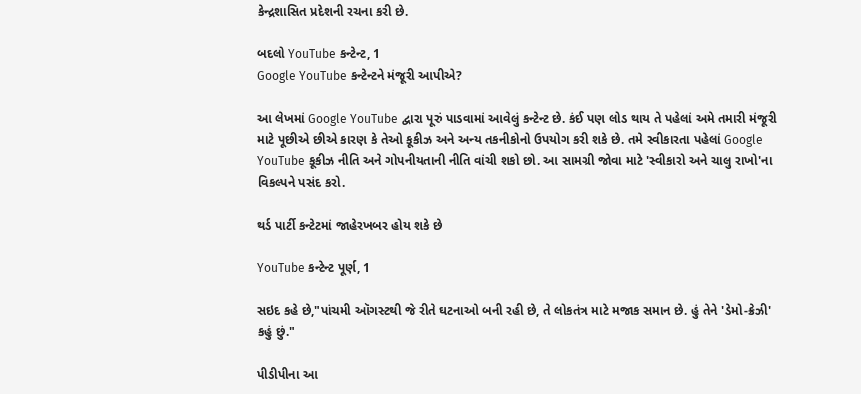કેન્દ્રશાસિત પ્રદેશની રચના કરી છે.

બદલો YouTube કન્ટેન્ટ, 1
Google YouTube કન્ટેન્ટને મંજૂરી આપીએ?

આ લેખમાં Google YouTube દ્વારા પૂરું પાડવામાં આવેલું કન્ટેન્ટ છે. કંઈ પણ લોડ થાય તે પહેલાં અમે તમારી મંજૂરી માટે પૂછીએ છીએ કારણ કે તેઓ કૂકીઝ અને અન્ય તકનીકોનો ઉપયોગ કરી શકે છે. તમે સ્વીકારતા પહેલાં Google YouTube કૂકીઝ નીતિ અને ગોપનીયતાની નીતિ વાંચી શકો છો. આ સામગ્રી જોવા માટે 'સ્વીકારો અને ચાલુ રાખો'ના વિકલ્પને પસંદ કરો.

થર્ડ પાર્ટી કન્ટેટમાં જાહેરખબર હોય શકે છે

YouTube કન્ટેન્ટ પૂર્ણ, 1

સઇદ કહે છે,"પાંચમી ઑગસ્ટથી જે રીતે ઘટનાઓ બની રહી છે, તે લોકતંત્ર માટે મજાક સમાન છે. હું તેને 'ડેમો-ક્રેઝી' કહું છું."

પીડીપીના આ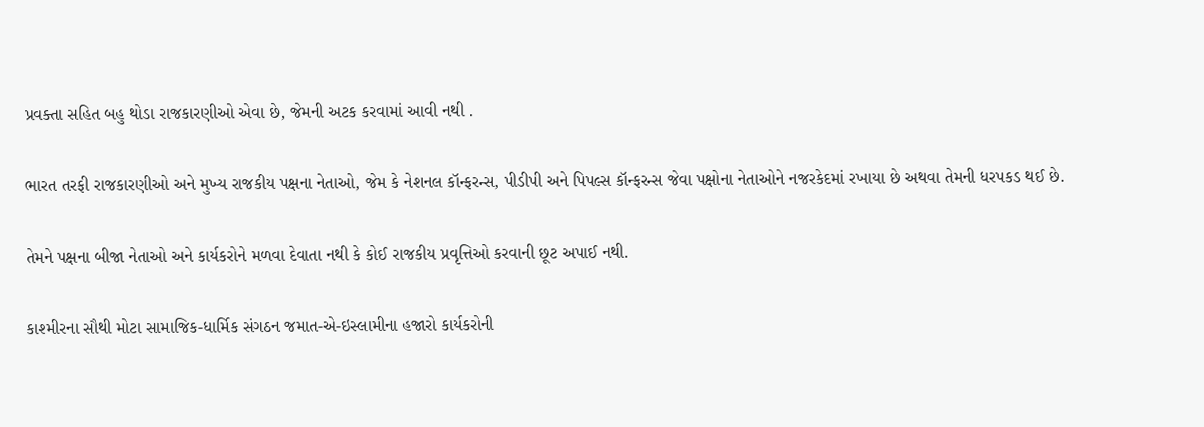પ્રવક્તા સહિત બહુ થોડા રાજકારણીઓ એવા છે, જેમની અટક કરવામાં આવી નથી .

ભારત તરફી રાજકારણીઓ અને મુખ્ય રાજકીય પક્ષના નેતાઓ, જેમ કે નેશનલ કૉન્ફરન્સ, પીડીપી અને પિપલ્સ કૉન્ફરન્સ જેવા પક્ષોના નેતાઓને નજરકેદમાં રખાયા છે અથવા તેમની ધરપકડ થઈ છે.

તેમને પક્ષના બીજા નેતાઓ અને કાર્યકરોને મળવા દેવાતા નથી કે કોઈ રાજકીય પ્રવૃત્તિઓ કરવાની છૂટ અપાઈ નથી.

કાશ્મીરના સૌથી મોટા સામાજિક-ધાર્મિક સંગઠન જમાત-એ-ઇસ્લામીના હજારો કાર્યકરોની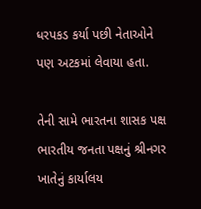ધરપકડ કર્યા પછી નેતાઓને પણ અટકમાં લેવાયા હતા.

તેની સામે ભારતના શાસક પક્ષ ભારતીય જનતા પક્ષનું શ્રીનગર ખાતેનું કાર્યાલય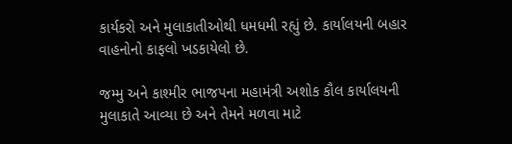કાર્યકરો અને મુલાકાતીઓથી ધમધમી રહ્યું છે. કાર્યાલયની બહાર વાહનોનો કાફલો ખડકાયેલો છે.

જમ્મુ અને કાશ્મીર ભાજપના મહામંત્રી અશોક કૌલ કાર્યાલયની મુલાકાતે આવ્યા છે અને તેમને મળવા માટે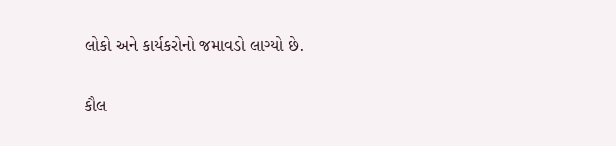લોકો અને કાર્યકરોનો જમાવડો લાગ્યો છે.

કૌલ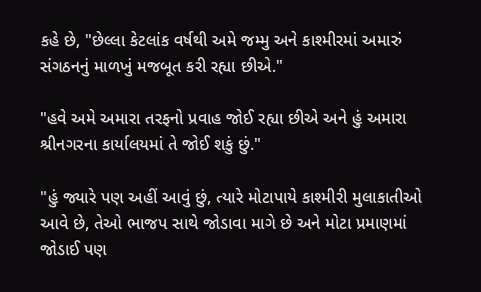કહે છે, "છેલ્લા કેટલાંક વર્ષથી અમે જમ્મુ અને કાશ્મીરમાં અમારું સંગઠનનું માળખું મજબૂત કરી રહ્યા છીએ."

"હવે અમે અમારા તરફનો પ્રવાહ જોઈ રહ્યા છીએ અને હું અમારા શ્રીનગરના કાર્યાલયમાં તે જોઈ શકું છું."

"હું જ્યારે પણ અહીં આવું છું, ત્યારે મોટાપાયે કાશ્મીરી મુલાકાતીઓ આવે છે, તેઓ ભાજપ સાથે જોડાવા માગે છે અને મોટા પ્રમાણમાં જોડાઈ પણ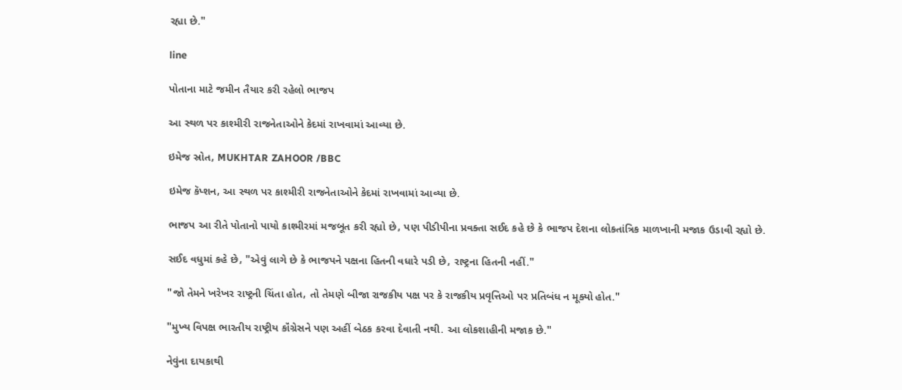રહ્યા છે."

line

પોતાના માટે જમીન તૈયાર કરી રહેલો ભાજપ

આ સ્થળ પર કાશ્મીરી રાજનેતાઓને કેદમાં રાખવામાં આવ્યા છે.

ઇમેજ સ્રોત, MUKHTAR ZAHOOR /BBC

ઇમેજ કૅપ્શન, આ સ્થળ પર કાશ્મીરી રાજનેતાઓને કેદમાં રાખવામાં આવ્યા છે.

ભાજપ આ રીતે પોતાનો પાયો કાશ્મીરમાં મજબૂત કરી રહ્યો છે, પણ પીડીપીના પ્રવક્તા સઈદ કહે છે કે ભાજપ દેશના લોકતાંત્રિક માળખાની મજાક ઉડાવી રહ્યો છે.

સઈદ વધુમાં કહે છે, "એવું લાગે છે કે ભાજપને પક્ષના હિતની વધારે પડી છે, રાષ્ટ્રના હિતની નહીં."

"જો તેમને ખરેખર રાષ્ટ્રની ચિંતા હોત, તો તેમણે બીજા રાજકીય પક્ષ પર કે રાજકીય પ્રવૃત્તિઓ પર પ્રતિબંધ ન મૂક્યો હોત."

"મુખ્ય વિપક્ષ ભારતીય રાષ્ટ્રીય કૉંગ્રેસને પણ અહીં બેઠક કરવા દેવાતી નથી. આ લોકશાહીની મજાક છે."

નેવુંના દાયકાથી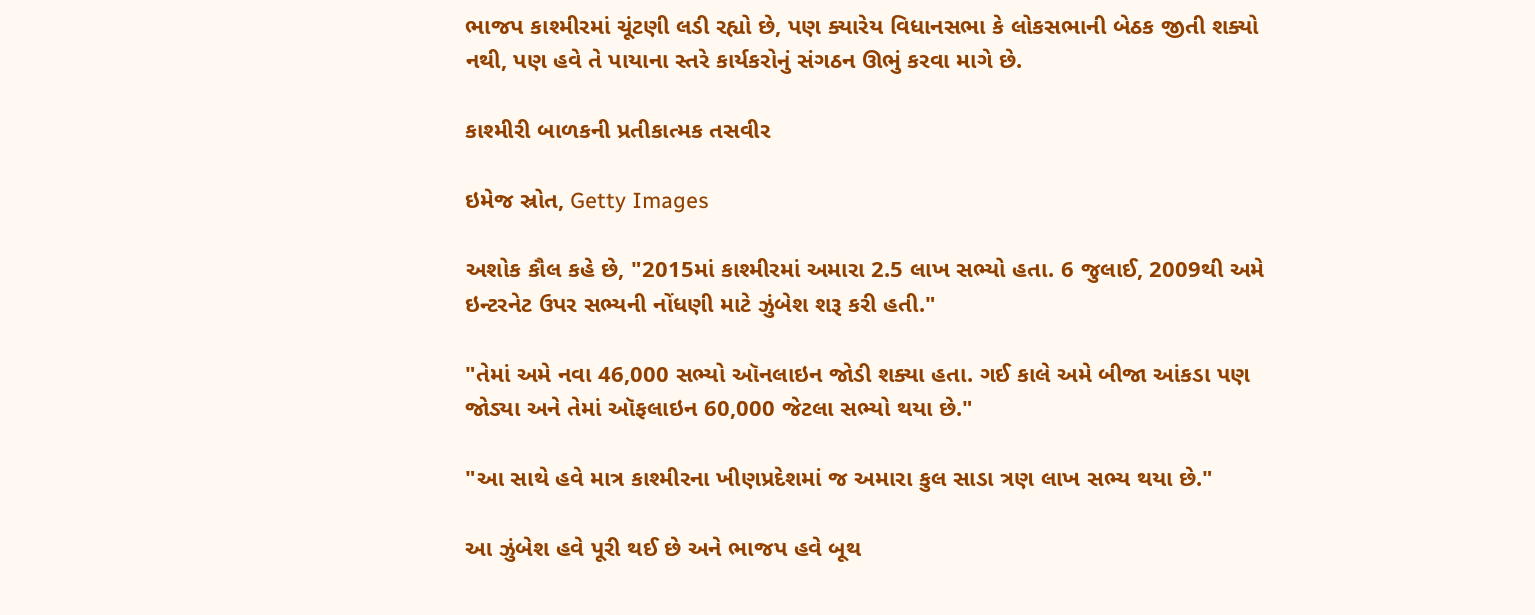ભાજપ કાશ્મીરમાં ચૂંટણી લડી રહ્યો છે, પણ ક્યારેય વિધાનસભા કે લોકસભાની બેઠક જીતી શક્યો નથી, પણ હવે તે પાયાના સ્તરે કાર્યકરોનું સંગઠન ઊભું કરવા માગે છે.

કાશ્મીરી બાળકની પ્રતીકાત્મક તસવીર

ઇમેજ સ્રોત, Getty Images

અશોક કૌલ કહે છે, "2015માં કાશ્મીરમાં અમારા 2.5 લાખ સભ્યો હતા. 6 જુલાઈ, 2009થી અમે ઇન્ટરનેટ ઉપર સભ્યની નોંધણી માટે ઝુંબેશ શરૂ કરી હતી."

"તેમાં અમે નવા 46,000 સભ્યો ઑનલાઇન જોડી શક્યા હતા. ગઈ કાલે અમે બીજા આંકડા પણ જોડ્યા અને તેમાં ઑફલાઇન 60,000 જેટલા સભ્યો થયા છે."

"આ સાથે હવે માત્ર કાશ્મીરના ખીણપ્રદેશમાં જ અમારા કુલ સાડા ત્રણ લાખ સભ્ય થયા છે."

આ ઝુંબેશ હવે પૂરી થઈ છે અને ભાજપ હવે બૂથ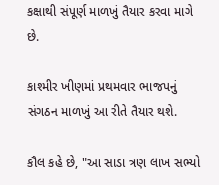કક્ષાથી સંપૂર્ણ માળખું તૈયાર કરવા માગે છે.

કાશ્મીર ખીણમાં પ્રથમવાર ભાજપનું સંગઠન માળખું આ રીતે તૈયાર થશે.

કૌલ કહે છે, "આ સાડા ત્રણ લાખ સભ્યો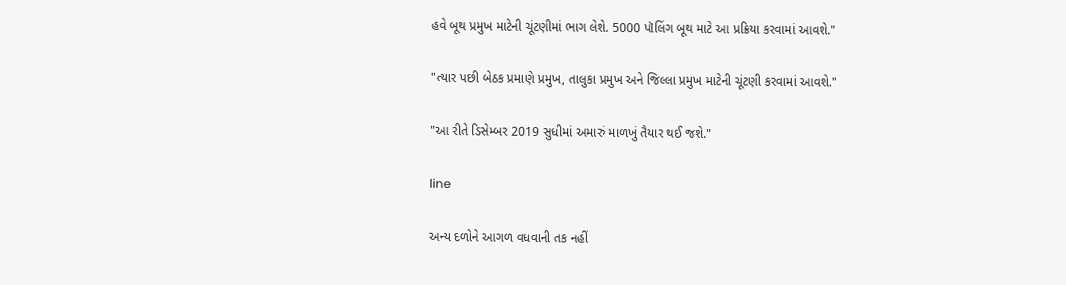હવે બૂથ પ્રમુખ માટેની ચૂંટણીમાં ભાગ લેશે. 5000 પૉલિંગ બૂથ માટે આ પ્રક્રિયા કરવામાં આવશે."

"ત્યાર પછી બેઠક પ્રમાણે પ્રમુખ, તાલુકા પ્રમુખ અને જિલ્લા પ્રમુખ માટેની ચૂંટણી કરવામાં આવશે."

"આ રીતે ડિસેમ્બર 2019 સુધીમાં અમારું માળખું તૈયાર થઈ જશે."

line

અન્ય દળોને આગળ વધવાની તક નહીં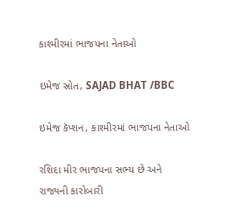કાશ્મીરમાં ભાજપના નેતાઓ

ઇમેજ સ્રોત, SAJAD BHAT /BBC

ઇમેજ કૅપ્શન, કાશ્મીરમાં ભાજપના નેતાઓ

રશિદા મીર ભાજપના સભ્ય છે અને રાજ્યની કારોબારી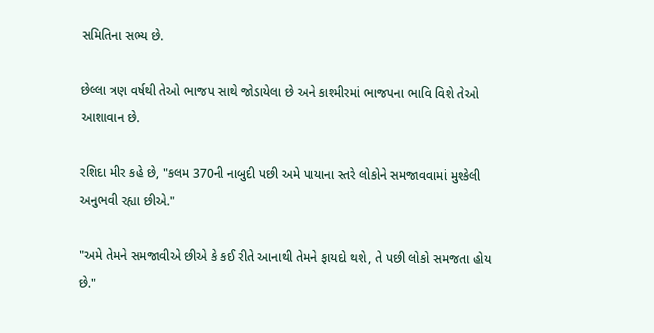સમિતિના સભ્ય છે.

છેલ્લા ત્રણ વર્ષથી તેઓ ભાજપ સાથે જોડાયેલા છે અને કાશ્મીરમાં ભાજપના ભાવિ વિશે તેઓ આશાવાન છે.

રશિદા મીર કહે છે, "કલમ 370ની નાબુદી પછી અમે પાયાના સ્તરે લોકોને સમજાવવામાં મુશ્કેલી અનુભવી રહ્યા છીએ."

"અમે તેમને સમજાવીએ છીએ કે કઈ રીતે આનાથી તેમને ફાયદો થશે, તે પછી લોકો સમજતા હોય છે."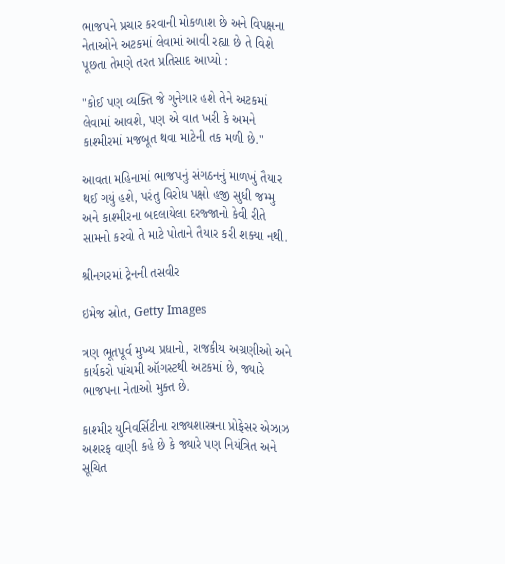ભાજપને પ્રચાર કરવાની મોકળાશ છે અને વિપક્ષના નેતાઓને અટકમાં લેવામાં આવી રહ્યા છે તે વિશે પૂછતા તેમણે તરત પ્રતિસાદ આપ્યો :

"કોઈ પણ વ્યક્તિ જે ગુનેગાર હશે તેને અટકમાં લેવામાં આવશે, પણ એ વાત ખરી કે અમને કાશ્મીરમાં મજબૂત થવા માટેની તક મળી છે."

આવતા મહિનામાં ભાજપનું સંગઠનનું માળખું તૈયાર થઈ ગયું હશે, પરંતુ વિરોધ પક્ષો હજી સુધી જમ્મુ અને કાશ્મીરના બદલાયેલા દરજ્જાનો કેવી રીતે સામનો કરવો તે માટે પોતાને તૈયાર કરી શક્યા નથી.

શ્રીનગરમાં ટ્રેનની તસવીર

ઇમેજ સ્રોત, Getty Images

ત્રણ ભૂતપૂર્વ મુખ્ય પ્રધાનો, રાજકીય અગ્રણીઓ અને કાર્યકરો પાંચમી ઑગસ્ટથી અટકમાં છે, જ્યારે ભાજપના નેતાઓ મુક્ત છે.

કાશ્મીર યુનિવર્સિટીના રાજ્યશાસ્ત્રના પ્રોફેસર એઝાઝ અશરફ વાણી કહે છે કે જ્યારે પણ નિયંત્રિત અને સૂચિત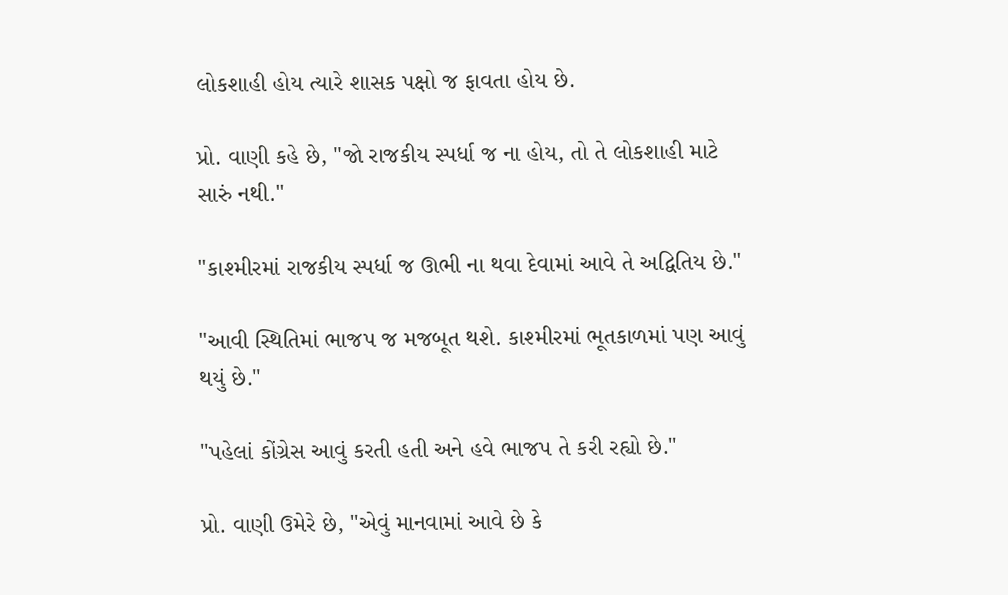લોકશાહી હોય ત્યારે શાસક પક્ષો જ ફાવતા હોય છે.

પ્રો. વાણી કહે છે, "જો રાજકીય સ્પર્ધા જ ના હોય, તો તે લોકશાહી માટે સારું નથી."

"કાશ્મીરમાં રાજકીય સ્પર્ધા જ ઊભી ના થવા દેવામાં આવે તે અદ્વિતિય છે."

"આવી સ્થિતિમાં ભાજપ જ મજબૂત થશે. કાશ્મીરમાં ભૂતકાળમાં પણ આવું થયું છે."

"પહેલાં કોંગ્રેસ આવું કરતી હતી અને હવે ભાજપ તે કરી રહ્યો છે."

પ્રો. વાણી ઉમેરે છે, "એવું માનવામાં આવે છે કે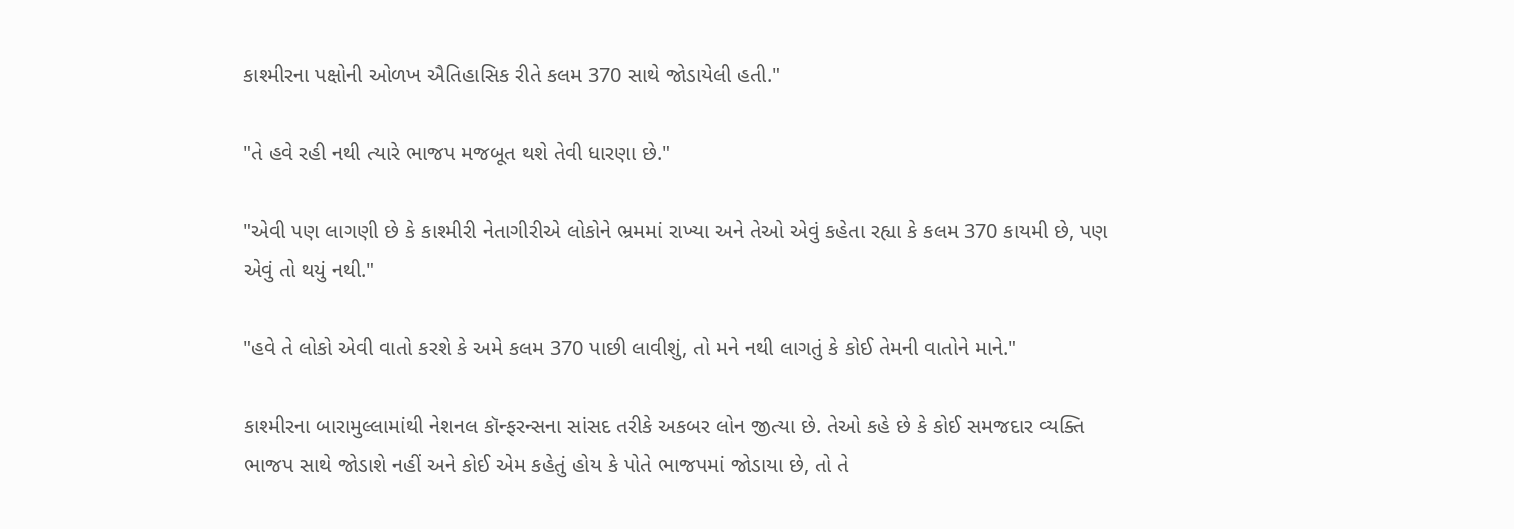કાશ્મીરના પક્ષોની ઓળખ ઐતિહાસિક રીતે કલમ 370 સાથે જોડાયેલી હતી."

"તે હવે રહી નથી ત્યારે ભાજપ મજબૂત થશે તેવી ધારણા છે."

"એવી પણ લાગણી છે કે કાશ્મીરી નેતાગીરીએ લોકોને ભ્રમમાં રાખ્યા અને તેઓ એવું કહેતા રહ્યા કે કલમ 370 કાયમી છે, પણ એવું તો થયું નથી."

"હવે તે લોકો એવી વાતો કરશે કે અમે કલમ 370 પાછી લાવીશું, તો મને નથી લાગતું કે કોઈ તેમની વાતોને માને."

કાશ્મીરના બારામુલ્લામાંથી નેશનલ કૉન્ફરન્સના સાંસદ તરીકે અકબર લોન જીત્યા છે. તેઓ કહે છે કે કોઈ સમજદાર વ્યક્તિ ભાજપ સાથે જોડાશે નહીં અને કોઈ એમ કહેતું હોય કે પોતે ભાજપમાં જોડાયા છે, તો તે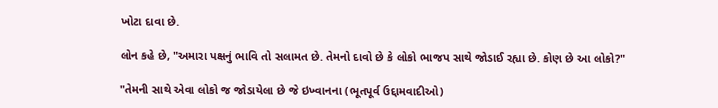ખોટા દાવા છે.

લોન કહે છે, "અમારા પક્ષનું ભાવિ તો સલામત છે. તેમનો દાવો છે કે લોકો ભાજપ સાથે જોડાઈ રહ્યા છે. કોણ છે આ લોકો?"

"તેમની સાથે એવા લોકો જ જોડાયેલા છે જે ઇખ્વાનના (ભૂતપૂર્વ ઉદ્દામવાદીઓ)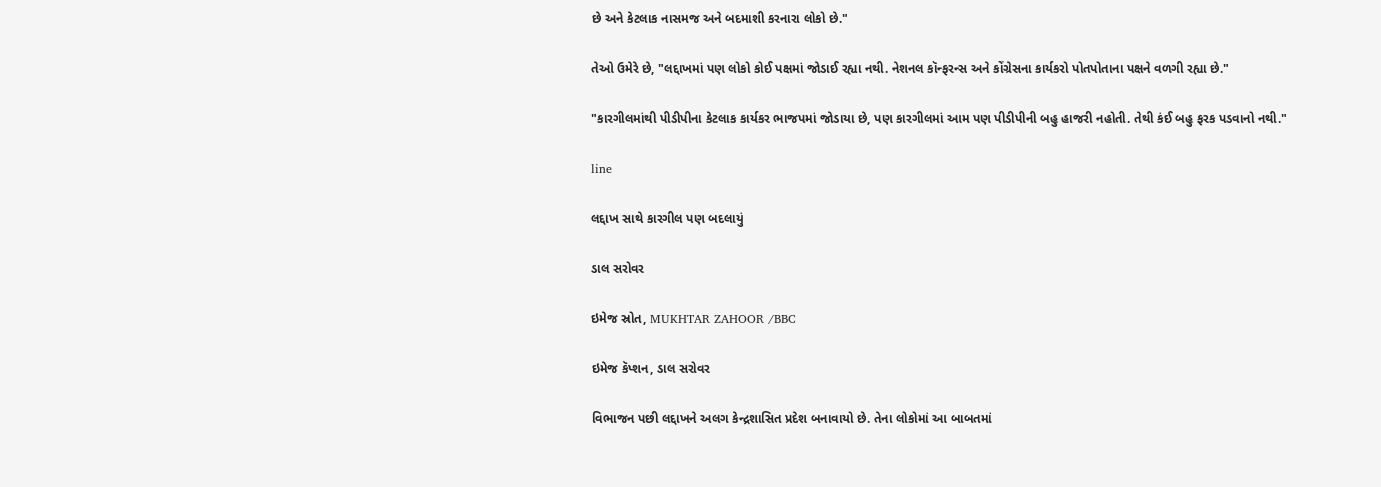છે અને કેટલાક નાસમજ અને બદમાશી કરનારા લોકો છે."

તેઓ ઉમેરે છે, "લદ્દાખમાં પણ લોકો કોઈ પક્ષમાં જોડાઈ રહ્યા નથી. નેશનલ કૉન્ફરન્સ અને કોંગ્રેસના કાર્યકરો પોતપોતાના પક્ષને વળગી રહ્યા છે."

"કારગીલમાંથી પીડીપીના કેટલાક કાર્યકર ભાજપમાં જોડાયા છે, પણ કારગીલમાં આમ પણ પીડીપીની બહુ હાજરી નહોતી. તેથી કંઈ બહુ ફરક પડવાનો નથી."

line

લદ્દાખ સાથે કારગીલ પણ બદલાયું

ડાલ સરોવર

ઇમેજ સ્રોત, MUKHTAR ZAHOOR /BBC

ઇમેજ કૅપ્શન, ડાલ સરોવર

વિભાજન પછી લદ્દાખને અલગ કેન્દ્રશાસિત પ્રદેશ બનાવાયો છે. તેના લોકોમાં આ બાબતમાં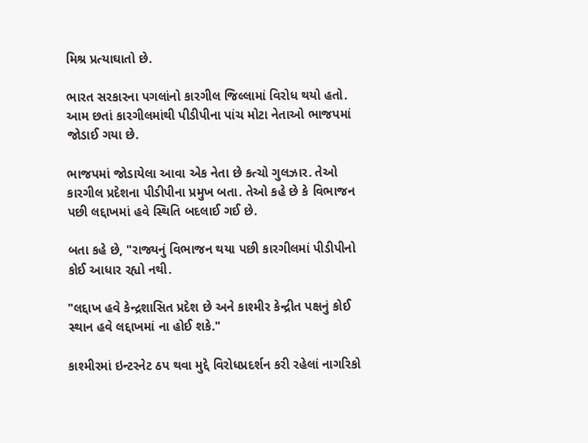મિશ્ર પ્રત્યાઘાતો છે.

ભારત સરકારના પગલાંનો કારગીલ જિલ્લામાં વિરોધ થયો હતો. આમ છતાં કારગીલમાંથી પીડીપીના પાંચ મોટા નેતાઓ ભાજપમાં જોડાઈ ગયા છે.

ભાજપમાં જોડાયેલા આવા એક નેતા છે કત્ચો ગુલઝાર. તેઓ કારગીલ પ્રદેશના પીડીપીના પ્રમુખ બતા. તેઓ કહે છે કે વિભાજન પછી લદ્દાખમાં હવે સ્થિતિ બદલાઈ ગઈ છે.

બતા કહે છે, "રાજ્યનું વિભાજન થયા પછી કારગીલમાં પીડીપીનો કોઈ આધાર રહ્યો નથી.

"લદ્દાખ હવે કેન્દ્રશાસિત પ્રદેશ છે અને કાશ્મીર કેન્દ્રીત પક્ષનું કોઈ સ્થાન હવે લદ્દાખમાં ના હોઈ શકે."

કાશ્મીરમાં ઇન્ટરનેટ ઠપ થવા મુદ્દે વિરોધપ્રદર્શન કરી રહેલાં નાગરિકો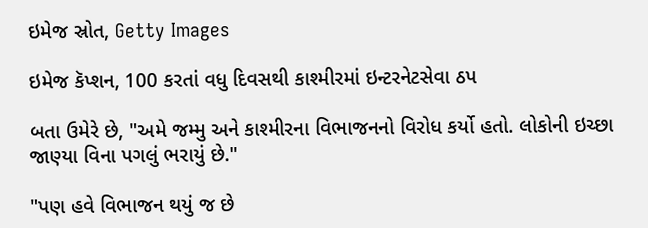ઇમેજ સ્રોત, Getty Images

ઇમેજ કૅપ્શન, 100 કરતાં વધુ દિવસથી કાશ્મીરમાં ઇન્ટરનેટસેવા ઠપ

બતા ઉમેરે છે, "અમે જમ્મુ અને કાશ્મીરના વિભાજનનો વિરોધ કર્યો હતો. લોકોની ઇચ્છા જાણ્યા વિના પગલું ભરાયું છે."

"પણ હવે વિભાજન થયું જ છે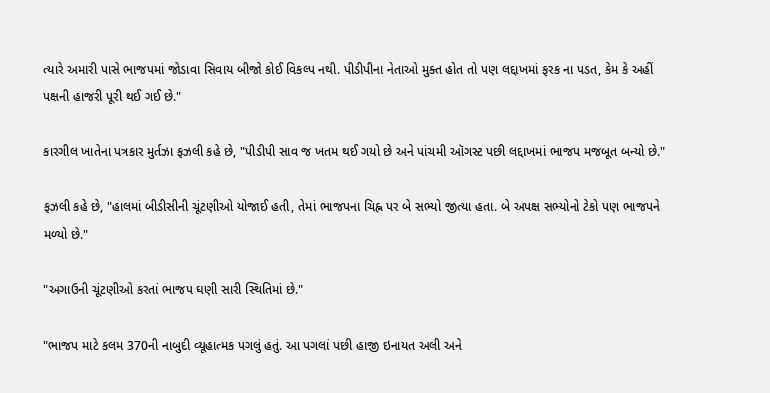ત્યારે અમારી પાસે ભાજપમાં જોડાવા સિવાય બીજો કોઈ વિકલ્પ નથી. પીડીપીના નેતાઓ મુક્ત હોત તો પણ લદ્દાખમાં ફરક ના પડત, કેમ કે અહીં પક્ષની હાજરી પૂરી થઈ ગઈ છે."

કારગીલ ખાતેના પત્રકાર મુર્તઝા ફઝલી કહે છે, "પીડીપી સાવ જ ખતમ થઈ ગયો છે અને પાંચમી ઑગસ્ટ પછી લદ્દાખમાં ભાજપ મજબૂત બન્યો છે."

ફઝલી કહે છે, "હાલમાં બીડીસીની ચૂંટણીઓ યોજાઈ હતી, તેમાં ભાજપના ચિહ્ન પર બે સભ્યો જીત્યા હતા. બે અપક્ષ સભ્યોનો ટેકો પણ ભાજપને મળ્યો છે."

"અગાઉની ચૂંટણીઓ કરતાં ભાજપ ઘણી સારી સ્થિતિમાં છે."

"ભાજપ માટે કલમ 370ની નાબુદી વ્યૂહાત્મક પગલું હતું. આ પગલાં પછી હાજી ઇનાયત અલી અને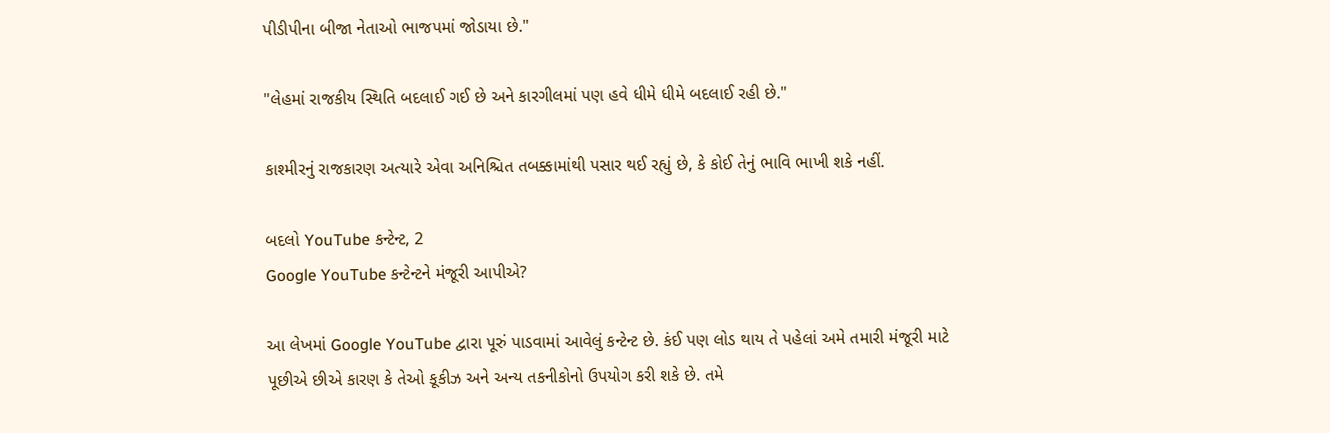પીડીપીના બીજા નેતાઓ ભાજપમાં જોડાયા છે."

"લેહમાં રાજકીય સ્થિતિ બદલાઈ ગઈ છે અને કારગીલમાં પણ હવે ધીમે ધીમે બદલાઈ રહી છે."

કાશ્મીરનું રાજકારણ અત્યારે એવા અનિશ્ચિત તબક્કામાંથી પસાર થઈ રહ્યું છે, કે કોઈ તેનું ભાવિ ભાખી શકે નહીં.

બદલો YouTube કન્ટેન્ટ, 2
Google YouTube કન્ટેન્ટને મંજૂરી આપીએ?

આ લેખમાં Google YouTube દ્વારા પૂરું પાડવામાં આવેલું કન્ટેન્ટ છે. કંઈ પણ લોડ થાય તે પહેલાં અમે તમારી મંજૂરી માટે પૂછીએ છીએ કારણ કે તેઓ કૂકીઝ અને અન્ય તકનીકોનો ઉપયોગ કરી શકે છે. તમે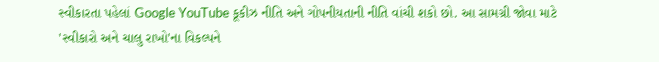સ્વીકારતા પહેલાં Google YouTube કૂકીઝ નીતિ અને ગોપનીયતાની નીતિ વાંચી શકો છો. આ સામગ્રી જોવા માટે 'સ્વીકારો અને ચાલુ રાખો'ના વિકલ્પને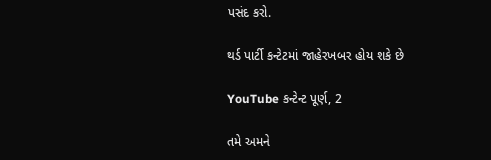પસંદ કરો.

થર્ડ પાર્ટી કન્ટેટમાં જાહેરખબર હોય શકે છે

YouTube કન્ટેન્ટ પૂર્ણ, 2

તમે અમને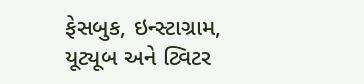ફેસબુક, ઇન્સ્ટાગ્રામ, યૂટ્યૂબ અને ટ્વિટર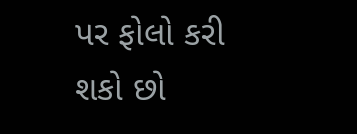પર ફોલો કરી શકો છો